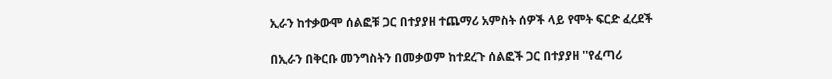ኢራን ከተቃውሞ ሰልፎቹ ጋር በተያያዘ ተጨማሪ አምስት ሰዎች ላይ የሞት ፍርድ ፈረደች

በኢራን በቅርቡ መንግስትን በመቃወም ከተደረጉ ሰልፎች ጋር በተያያዘ ''የፈጣሪ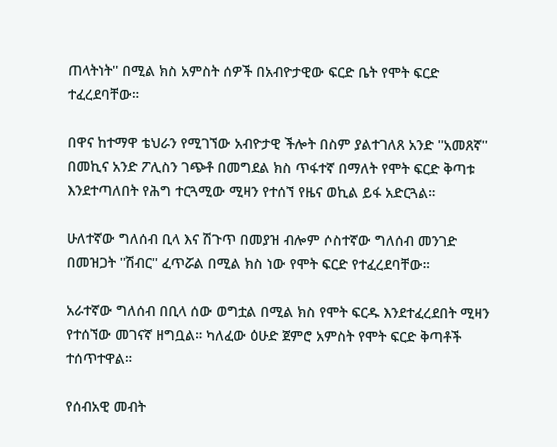ጠላትነት'' በሚል ክስ አምስት ሰዎች በአብዮታዊው ፍርድ ቤት የሞት ፍርድ ተፈረደባቸው።

በዋና ከተማዋ ቴህራን የሚገኘው አብዮታዊ ችሎት በስም ያልተገለጸ አንድ ''አመጸኛ'' በመኪና አንድ ፖሊስን ገጭቶ በመግደል ክስ ጥፋተኛ በማለት የሞት ፍርድ ቅጣቱ እንደተጣለበት የሕግ ተርጓሚው ሚዛን የተሰኘ የዜና ወኪል ይፋ አድርጓል።

ሁለተኛው ግለሰብ ቢላ እና ሽጉጥ በመያዝ ብሎም ሶስተኛው ግለሰብ መንገድ በመዝጋት ''ሽብር'' ፈጥሯል በሚል ክስ ነው የሞት ፍርድ የተፈረደባቸው።

አራተኛው ግለሰብ በቢላ ሰው ወግቷል በሚል ክስ የሞት ፍርዱ እንደተፈረደበት ሚዛን የተሰኘው መገናኛ ዘግቧል። ካለፈው ዕሁድ ጀምሮ አምስት የሞት ፍርድ ቅጣቶች ተሰጥተዋል።

የሰብአዊ መብት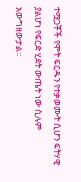ተሟጋቾች የሞት ፍርዱን የተቃወሙት ሲሆን ፍትሃዊ ያልሆነ የፍርድ ሂደት ውጤት ነው ሲሉም አውግዘውታል።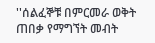''ሰልፈኞቹ በምርመራ ወቅት ጠበቃ የማግኘት መብት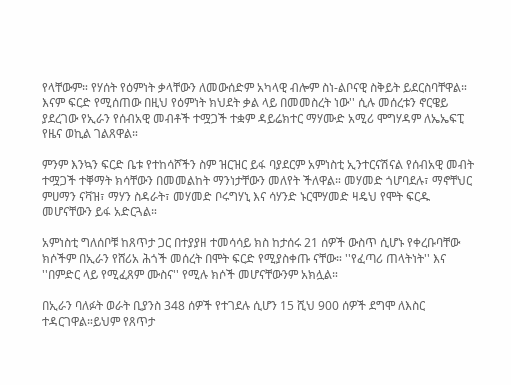የላቸውም። የሃሰት የዕምነት ቃላቸውን ለመውሰድም አካላዊ ብሎም ስነ-ልቦናዊ ስቅይት ይደርስባቸዋል። እናም ፍርድ የሚሰጠው በዚህ የዕምነት ክህደት ቃል ላይ በመመስረት ነው'' ሲሉ መሰረቱን ኖርዌይ ያደረገው የኢራን የሰብአዊ መብቶች ተሟጋች ተቋም ዳይሬክተር ማሃሙድ አሚሪ ሞግሃዳም ለኤኤፍፒ የዜና ወኪል ገልጸዋል።

ምንም እንኳን ፍርድ ቤቱ የተከሳሾችን ስም ዝርዝር ይፋ ባያደርም አምነስቲ ኢንተርናሽናል የሰብአዊ መብት ተሟጋች ተቐማት ክሳቸውን በመመልከት ማንነታቸውን መለየት ችለዋል። መሃመድ ጎሆባደሉ፣ ማኖቸህር ምሀማን ናቫዝ፣ ማሃን ስዳራት፣ መሃመድ ቦሩግሃኒ እና ሳሃንድ ኑርሞሃመድ ዛዴህ የሞት ፍርዱ መሆናቸውን ይፋ አድርጓል።

አምነስቲ ግለሰቦቹ ከጸጥታ ጋር በተያያዘ ተመሳሳይ ክስ ከታሰሩ 21 ሰዎች ውስጥ ሲሆኑ የቀረቡባቸው ክሶችም በኢራን የሸሪአ ሕጎች መሰረት በሞት ፍርድ የሚያስቀጡ ናቸው። ''የፈጣሪ ጠላትነት'' እና ''በምድር ላይ የሚፈጸም ሙስና'' የሚሉ ክሶች መሆናቸውንም አክሏል።

በኢራን ባለፉት ወራት ቢያንስ 348 ሰዎች የተገደሉ ሲሆን 15 ሺህ 900 ሰዎች ደግሞ ለእስር ተዳርገዋል።ይህም የጸጥታ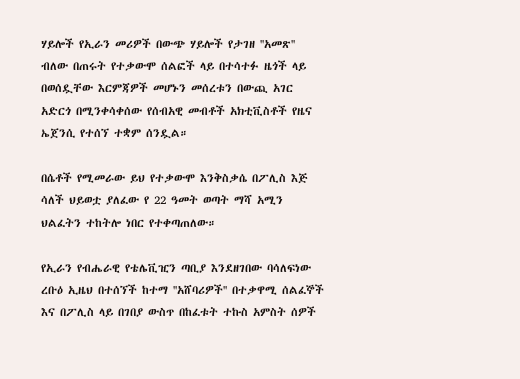ሃይሎች የኢራን መሪዎች በውጭ ሃይሎች የታገዘ ''አመጽ'' ብለው በጠሩት የተቃውሞ ሰልፎች ላይ በተሳተፉ ዜጎች ላይ በወሰዷቸው እርምጃዎች መሆኑን መሰረቱን በውጪ አገር አድርጎ በሚንቀሳቀሰው የሰብአዊ መብቶች አክቲቪስቶች የዜና ኤጀንሲ የተሰኘ ተቋም ሰንዷል።

በሴቶች የሚመራው ይህ የተቃውሞ እንቅስቃሴ በፖሊስ እጅ ሳለች ህይወቷ ያለፈው የ 22 ዓመት ወጣት ማሻ አሚን ህልፈትን ተከትሎ ነበር የተቀጣጠለው።

የኢራን የብሔራዊ የቴሌቪዢን ጣቢያ እንደዘገበው ባሳለፍነው ረቡዕ ኢዜህ በተሰኘች ከተማ ''አሸባሪዎች'' በተቃዋሚ ሰልፈኞች እና በፖሊስ ላይ በገበያ ውስጥ በከፈቱት ተኩስ አምስት ሰዎች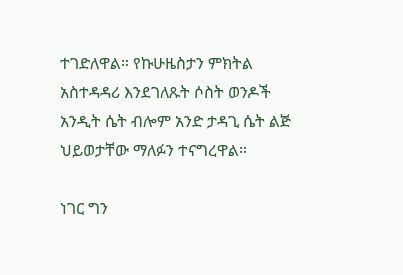ተገድለዋል። የኩሁዜስታን ምክትል አስተዳዳሪ እንደገለጹት ሶስት ወንዶች አንዲት ሴት ብሎም አንድ ታዳጊ ሴት ልጅ ህይወታቸው ማለፉን ተናግረዋል።

ነገር ግን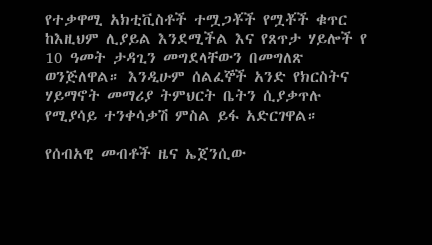የተቃዋሚ አክቲቪስቶች ተሟጋቾች የሟቾች ቁጥር ከእዚህም ሊያይል እንደሚችል እና የጸጥታ ሃይሎች የ 10 ዓመት ታዳጊን መግደላቸውን በመግለጽ ወንጅለዋል። እንዲሁም ሰልፈኞች አንድ የክርስትና ሃይማኖት መማሪያ ትምህርት ቤትን ሲያቃጥሉ የሚያሳይ ተንቀሳቃሽ ምስል ይፋ አድርገዋል።

የሰብአዊ መብቶች ዜና ኤጀንሲው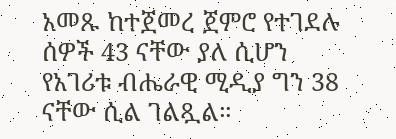አመጹ ከተጀመረ ጀምሮ የተገደሉ ሰዎች 43 ናቸው ያለ ሲሆን የአገሪቱ ብሔራዊ ሚዲያ ግን 38 ናቸው ሲል ገልጿል።